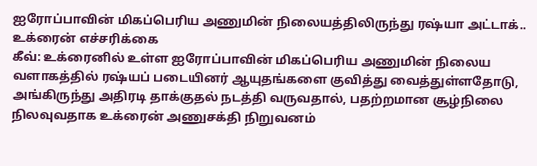ஐரோப்பாவின் மிகப்பெரிய அணுமின் நிலையத்திலிருந்து ரஷ்யா அட்டாக்.. உக்ரைன் எச்சரிக்கை
கீவ்: உக்ரைனில் உள்ள ஐரோப்பாவின் மிகப்பெரிய அணுமின் நிலைய வளாகத்தில் ரஷ்யப் படையினர் ஆயுதங்களை குவித்து வைத்துள்ளதோடு, அங்கிருந்து அதிரடி தாக்குதல் நடத்தி வருவதால், பதற்றமான சூழ்நிலை நிலவுவதாக உக்ரைன் அணுசக்தி நிறுவனம்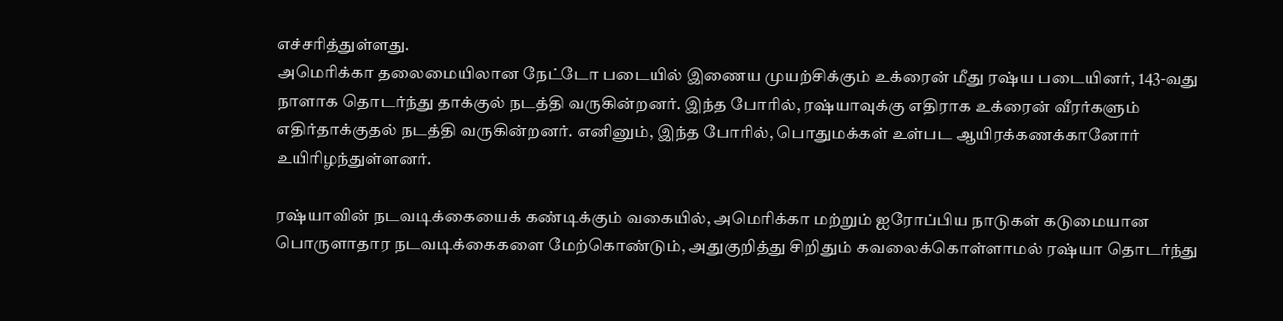எச்சரித்துள்ளது.
அமெரிக்கா தலைமையிலான நேட்டோ படையில் இணைய முயற்சிக்கும் உக்ரைன் மீது ரஷ்ய படையினர், 143-வது நாளாக தொடர்ந்து தாக்குல் நடத்தி வருகின்றனர். இந்த போரில், ரஷ்யாவுக்கு எதிராக உக்ரைன் வீரர்களும் எதிர்தாக்குதல் நடத்தி வருகின்றனர். எனினும், இந்த போரில், பொதுமக்கள் உள்பட ஆயிரக்கணக்கானோர் உயிரிழந்துள்ளனர்.

ரஷ்யாவின் நடவடிக்கையைக் கண்டிக்கும் வகையில், அமெரிக்கா மற்றும் ஐரோப்பிய நாடுகள் கடுமையான பொருளாதார நடவடிக்கைகளை மேற்கொண்டும், அதுகுறித்து சிறிதும் கவலைக்கொள்ளாமல் ரஷ்யா தொடர்ந்து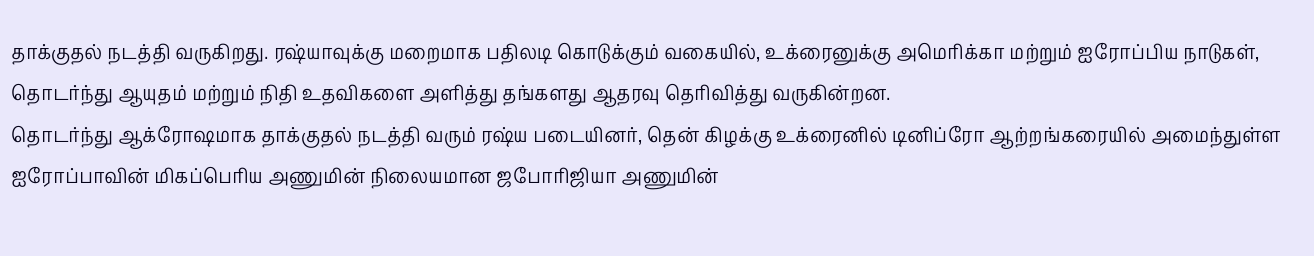தாக்குதல் நடத்தி வருகிறது. ரஷ்யாவுக்கு மறைமாக பதிலடி கொடுக்கும் வகையில், உக்ரைனுக்கு அமெரிக்கா மற்றும் ஐரோப்பிய நாடுகள், தொடர்ந்து ஆயுதம் மற்றும் நிதி உதவிகளை அளித்து தங்களது ஆதரவு தெரிவித்து வருகின்றன.
தொடர்ந்து ஆக்ரோஷமாக தாக்குதல் நடத்தி வரும் ரஷ்ய படையினர், தென் கிழக்கு உக்ரைனில் டினிப்ரோ ஆற்றங்கரையில் அமைந்துள்ள ஐரோப்பாவின் மிகப்பெரிய அணுமின் நிலையமான ஜபோரிஜியா அணுமின்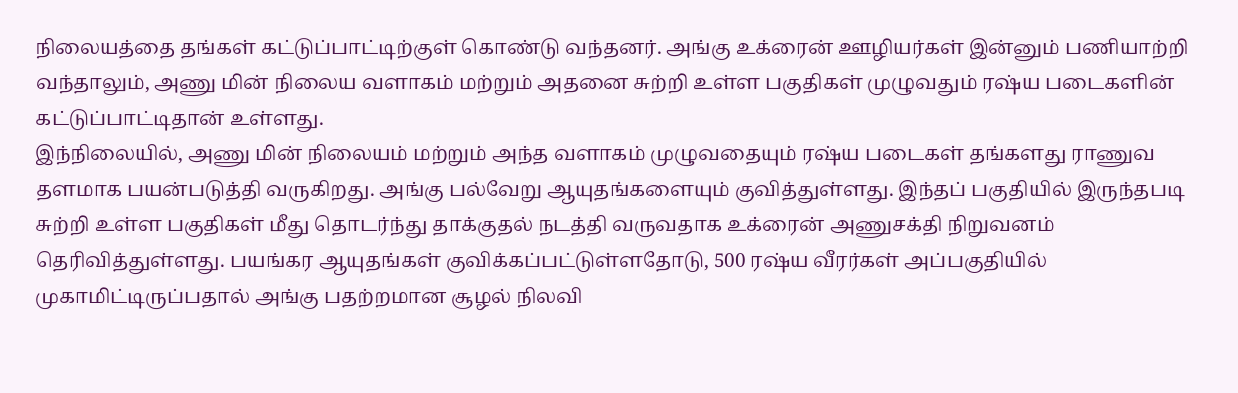நிலையத்தை தங்கள் கட்டுப்பாட்டிற்குள் கொண்டு வந்தனர். அங்கு உக்ரைன் ஊழியர்கள் இன்னும் பணியாற்றி வந்தாலும், அணு மின் நிலைய வளாகம் மற்றும் அதனை சுற்றி உள்ள பகுதிகள் முழுவதும் ரஷ்ய படைகளின் கட்டுப்பாட்டிதான் உள்ளது.
இந்நிலையில், அணு மின் நிலையம் மற்றும் அந்த வளாகம் முழுவதையும் ரஷ்ய படைகள் தங்களது ராணுவ தளமாக பயன்படுத்தி வருகிறது. அங்கு பல்வேறு ஆயுதங்களையும் குவித்துள்ளது. இந்தப் பகுதியில் இருந்தபடி சுற்றி உள்ள பகுதிகள் மீது தொடர்ந்து தாக்குதல் நடத்தி வருவதாக உக்ரைன் அணுசக்தி நிறுவனம் தெரிவித்துள்ளது. பயங்கர ஆயுதங்கள் குவிக்கப்பட்டுள்ளதோடு, 500 ரஷ்ய வீரர்கள் அப்பகுதியில் முகாமிட்டிருப்பதால் அங்கு பதற்றமான சூழல் நிலவி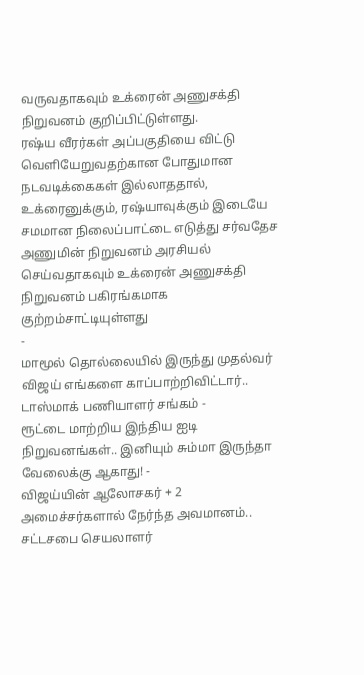வருவதாகவும் உக்ரைன் அணுசக்தி நிறுவனம் குறிப்பிட்டுள்ளது.
ரஷ்ய வீரர்கள் அப்பகுதியை விட்டு வெளியேறுவதற்கான போதுமான நடவடிக்கைகள் இல்லாததால், உக்ரைனுக்கும், ரஷ்யாவுக்கும் இடையே சமமான நிலைப்பாட்டை எடுத்து சர்வதேச அணுமின் நிறுவனம் அரசியல் செய்வதாகவும் உக்ரைன் அணுசக்தி நிறுவனம் பகிரங்கமாக குற்றம்சாட்டியுள்ளது
-
மாமூல் தொல்லையில் இருந்து முதல்வர் விஜய் எங்களை காப்பாற்றிவிட்டார்.. டாஸ்மாக் பணியாளர் சங்கம் -
ரூட்டை மாற்றிய இந்திய ஐடி நிறுவனங்கள்.. இனியும் சும்மா இருந்தா வேலைக்கு ஆகாது! -
விஜய்யின் ஆலோசகர் + 2 அமைச்சர்களால் நேர்ந்த அவமானம்.. சட்டசபை செயலாளர்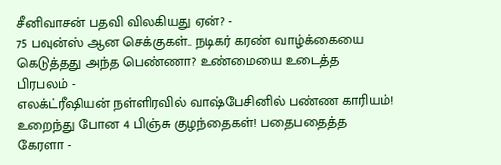சீனிவாசன் பதவி விலகியது ஏன்? -
75 பவுன்ஸ் ஆன செக்குகள்.. நடிகர் கரண் வாழ்க்கையை கெடுத்தது அந்த பெண்ணா? உண்மையை உடைத்த பிரபலம் -
எலக்ட்ரீஷியன் நள்ளிரவில் வாஷ்பேசினில் பண்ண காரியம்! உறைந்து போன 4 பிஞ்சு குழந்தைகள்! பதைபதைத்த கேரளா -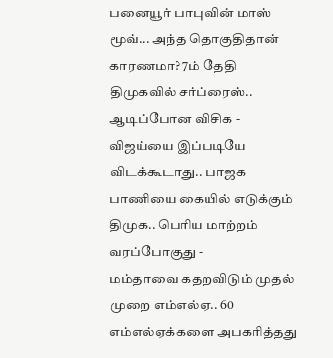பனையூர் பாபுவின் மாஸ் மூவ்... அந்த தொகுதிதான் காரணமா? 7ம் தேதி திமுகவில் சர்ப்ரைஸ்.. ஆடிப்போன விசிக -
விஜய்யை இப்படியே விடக்கூடாது.. பாஜக பாணியை கையில் எடுக்கும் திமுக.. பெரிய மாற்றம் வரப்போகுது -
மம்தாவை கதறவிடும் முதல் முறை எம்எல்ஏ.. 60 எம்எல்ஏக்களை அபகரித்தது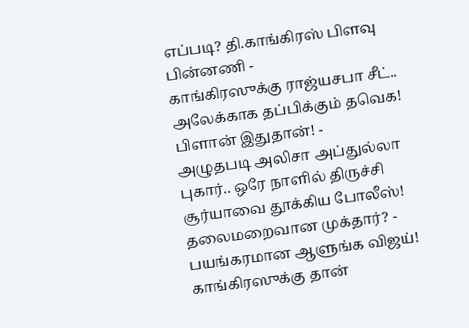எப்படி? தி.காங்கிரஸ் பிளவு பின்னணி -
காங்கிரஸுக்கு ராஜ்யசபா சீட்.. அலேக்காக தப்பிக்கும் தவெக! பிளான் இதுதான்! -
அழுதபடி அலிசா அப்துல்லா புகார்.. ஒரே நாளில் திருச்சி சூர்யாவை தூக்கிய போலீஸ்! தலைமறைவான முக்தார்? -
பயங்கரமான ஆளுங்க விஜய்! காங்கிரஸுக்கு தான்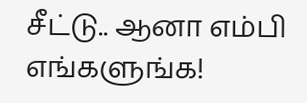சீட்டு.. ஆனா எம்பி எங்களுங்க!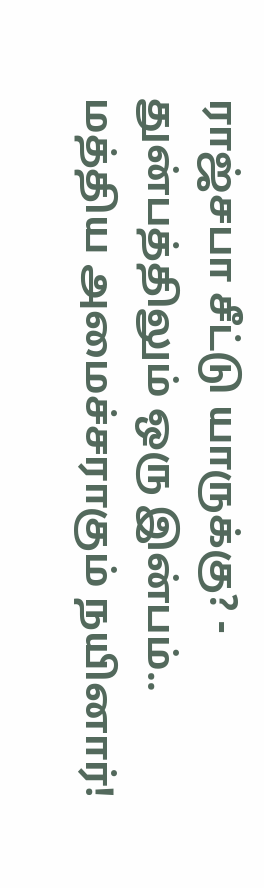ராஜ்சபா சீட்டு யாருக்கு? -
துன்பத்திலும் ஒரு இன்பம்.. மத்திய அமைச்சராகும் நயினார்!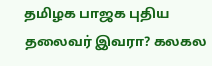தமிழக பாஜக புதிய தலைவர் இவரா? கலகல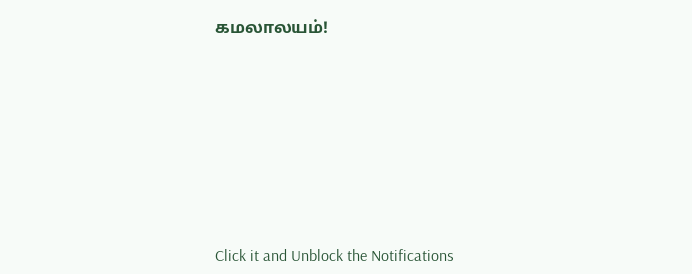கமலாலயம்!












Click it and Unblock the Notifications